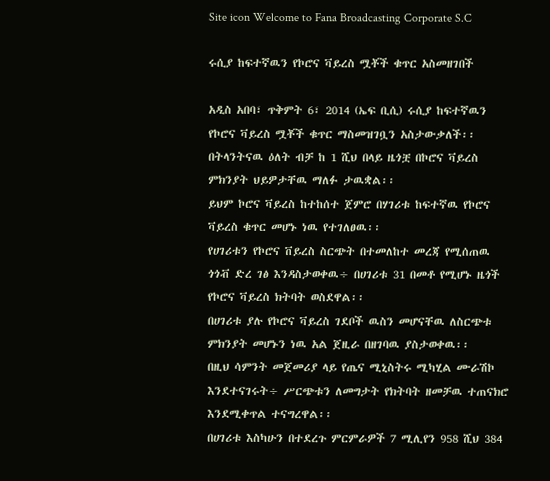Site icon Welcome to Fana Broadcasting Corporate S.C

ሩሲያ ከፍተኛዉን የኮሮና ቫይረስ ሟቾች ቁጥር አስመዘገበች

አዲስ አበባ፣ ጥቅምት 6፣ 2014 (ኤፍ ቢሲ) ሩሲያ ከፍተኛዉን የኮሮና ቫይረስ ሟቾች ቁጥር ማስመዝገቧን አስታውቃለች፡፡
በትላንትናዉ ዕለት ብቻ ከ 1 ሺህ በላይ ዜጎቿ በኮሮና ቫይረስ ምክንያት ህይዎታቸዉ ማለፉ ታዉቋል፡፡
ይህም ኮሮና ቫይረስ ከተከሰተ ጀምሮ በሃገሪቱ ከፍተኛዉ የኮሮና ቫይረስ ቁጥር መሆኑ ነዉ የተገለፀዉ፡፡
የሀገሪቱን የኮሮና ቨይረስ ስርጭት በተመለከተ መረጃ የሚሰጠዉ ጎጎቭ ድረ ገፅ እንዳስታወቀዉ÷ በሀገሪቱ 31 በመቶ የሚሆኑ ዜጎች የኮሮና ቫይረስ ክትባት ወስደዋል፡፡
በሀገሪቱ ያሉ የኮሮና ቫይረስ ገደቦች ዉስን መሆናቸዉ ለስርጭቱ ምክንያት መሆኑን ነዉ አል ጀዚራ በዘገባዉ ያስታወቀዉ፡፡
በዚህ ሳምንት መጀመሪያ ላይ የጤና ሚኒስትሩ ሚካሂል ሙራሽኮ እንደተናገሩት÷ ሥርጭቱን ለመግታት የክትባት ዘመቻዉ ተጠናክሮ እንደሚቀጥል ተናግረዋል፡፡
በሀገሪቱ እስካሁን በተደረጉ ምርምራዎች 7 ሚሊየን 958 ሺህ 384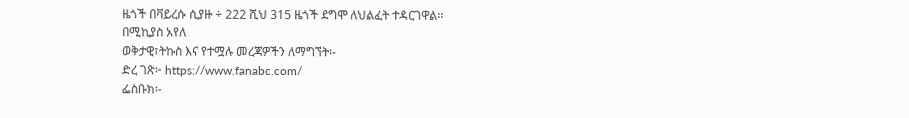ዜጎች በቫይረሱ ሲያዙ ÷ 222 ሺህ 315 ዜጎች ደግሞ ለህልፈት ተዳርገዋል፡፡
በሚኪያስ አየለ
ወቅታዊ፣ትኩስ እና የተሟሉ መረጃዎችን ለማግኘት፡-
ድረ ገጽ፦ https://www.fanabc.com/
ፌስቡክ፡-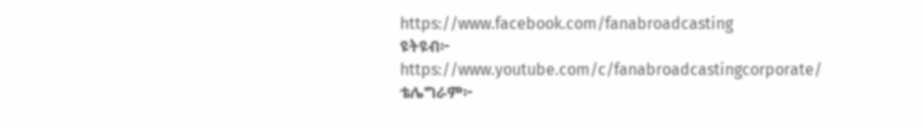https://www.facebook.com/fanabroadcasting
ዩትዩብ፦ https://www.youtube.com/c/fanabroadcastingcorporate/
ቴሌግራም፦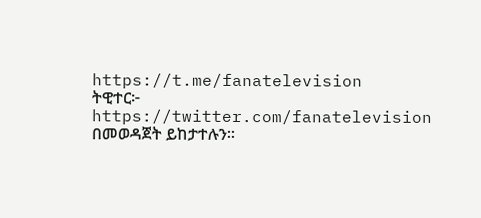https://t.me/fanatelevision
ትዊተር፦ https://twitter.com/fanatelevision በመወዳጀት ይከታተሉን፡፡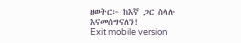ዘወትር፦ ከእኛ ጋር ስላሉ እናመሰግናለን!
Exit mobile version